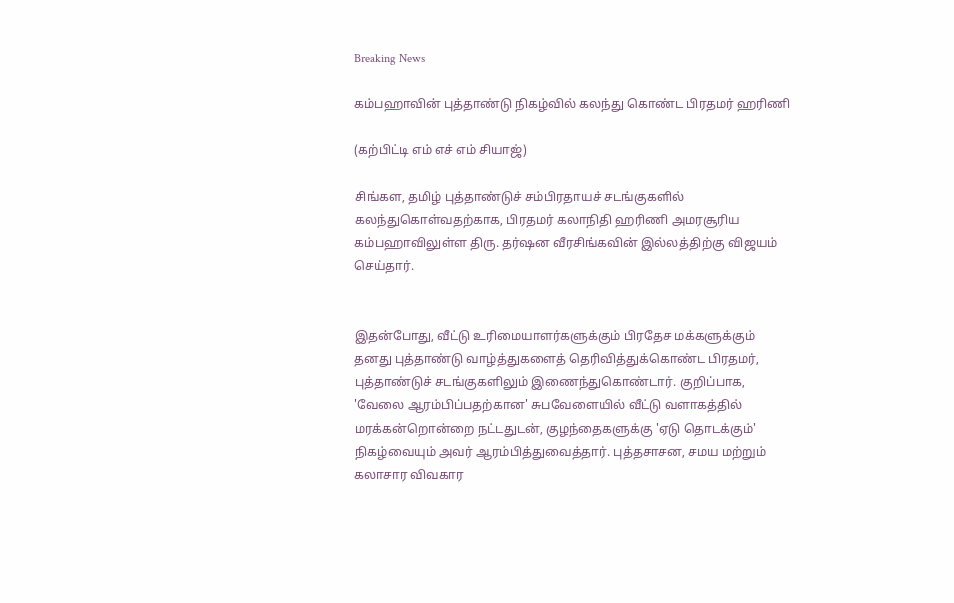Breaking News

கம்பஹாவின் புத்தாண்டு நிகழ்வில் கலந்து கொண்ட பிரதமர் ஹரிணி

(கற்பிட்டி எம் எச் எம் சியாஜ்)

சிங்கள, தமிழ் புத்தாண்டுச் சம்பிரதாயச் சடங்குகளில் கலந்துகொள்வதற்காக, பிரதமர் கலாநிதி ஹரிணி அமரசூரிய கம்பஹாவிலுள்ள திரு. தர்ஷன வீரசிங்கவின் இல்லத்திற்கு விஜயம் செய்தார்.


இதன்போது, வீட்டு உரிமையாளர்களுக்கும் பிரதேச மக்களுக்கும் தனது புத்தாண்டு வாழ்த்துகளைத் தெரிவித்துக்கொண்ட பிரதமர், புத்தாண்டுச் சடங்குகளிலும் இணைந்துகொண்டார். குறிப்பாக, 'வேலை ஆரம்பிப்பதற்கான' சுபவேளையில் வீட்டு வளாகத்தில் மரக்கன்றொன்றை நட்டதுடன், குழந்தைகளுக்கு 'ஏடு தொடக்கும்' நிகழ்வையும் அவர் ஆரம்பித்துவைத்தார். புத்தசாசன, சமய மற்றும் கலாசார விவகார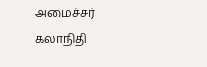அமைச்சர் கலாநிதி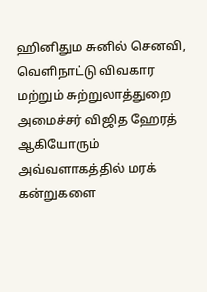ஹினிதும சுனில் செனவி, வெளிநாட்டு விவகார மற்றும் சுற்றுலாத்துறை அமைச்சர் விஜித ஹேரத் ஆகியோரும் அவ்வளாகத்தில் மரக் கன்றுகளை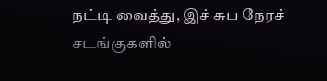நட்டி வைத்து, இச் சுப நேரச் சடங்குகளில்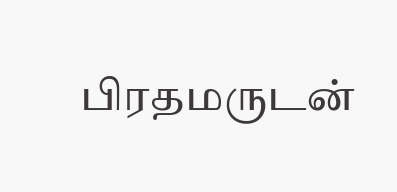பிரதமருடன்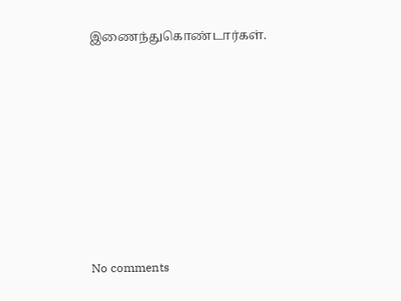இணைந்துகொண்டார்கள்.









No comments